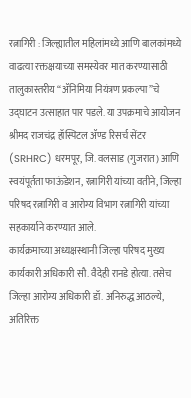रत्नागिरी : जिल्ह्यातील महिलांमध्ये आणि बालकांमध्ये वाढत्या रक्तक्षयाच्या समस्येवर मात करण्यासाठी तालुकास्तरीय “ॲनिमिया नियंत्रण प्रकल्पा”चे उद्घाटन उत्साहात पार पडले. या उपक्रमाचे आयोजन श्रीमद राजचंद्र हॉस्पिटल ॲण्ड रिसर्च सेंटर (SRHRC) धरमपूर, जि. वलसाड (गुजरात) आणि स्वयंपूर्तता फाऊंडेशन, रत्नागिरी यांच्या वतीने, जिल्हा परिषद रत्नागिरी व आरोग्य विभाग रत्नागिरी यांच्या सहकार्याने करण्यात आले.
कार्यक्रमाच्या अध्यक्षस्थानी जिल्हा परिषद मुख्य कार्यकारी अधिकारी सौ. वैदेही रानडे होत्या. तसेच जिल्हा आरोग्य अधिकारी डॉ. अनिरुद्ध आठल्ये, अतिरिक्त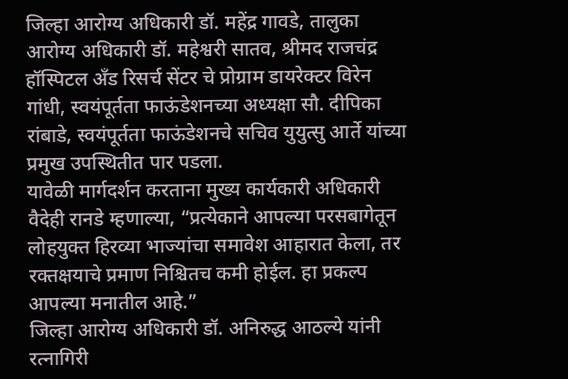जिल्हा आरोग्य अधिकारी डॉ. महेंद्र गावडे, तालुका आरोग्य अधिकारी डॉ. महेश्वरी सातव, श्रीमद राजचंद्र हॉस्पिटल अँड रिसर्च सेंटर चे प्रोग्राम डायरेक्टर विरेन गांधी, स्वयंपूर्तता फाऊंडेशनच्या अध्यक्षा सौ. दीपिका रांबाडे, स्वयंपूर्तता फाऊंडेशनचे सचिव युयुत्सु आर्ते यांच्या प्रमुख उपस्थितीत पार पडला.
यावेळी मार्गदर्शन करताना मुख्य कार्यकारी अधिकारी वैदेही रानडे म्हणाल्या, “प्रत्येकाने आपल्या परसबागेतून लोहयुक्त हिरव्या भाज्यांचा समावेश आहारात केला, तर रक्तक्षयाचे प्रमाण निश्चितच कमी होईल. हा प्रकल्प आपल्या मनातील आहे.”
जिल्हा आरोग्य अधिकारी डॉ. अनिरुद्ध आठल्ये यांनी रत्नागिरी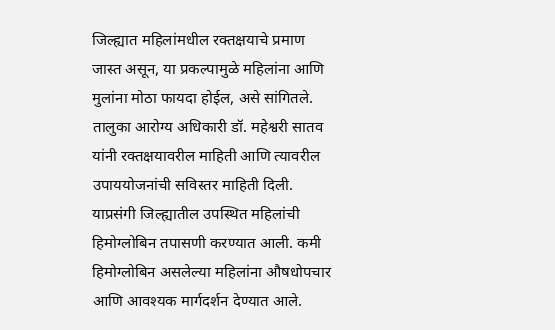जिल्ह्यात महिलांमधील रक्तक्षयाचे प्रमाण जास्त असून, या प्रकल्पामुळे महिलांना आणि मुलांना मोठा फायदा होईल, असे सांगितले.
तालुका आरोग्य अधिकारी डॉ. महेश्वरी सातव यांनी रक्तक्षयावरील माहिती आणि त्यावरील उपाययोजनांची सविस्तर माहिती दिली. याप्रसंगी जिल्ह्यातील उपस्थित महिलांची हिमोग्लोबिन तपासणी करण्यात आली. कमी हिमोग्लोबिन असलेल्या महिलांना औषधोपचार आणि आवश्यक मार्गदर्शन देण्यात आले.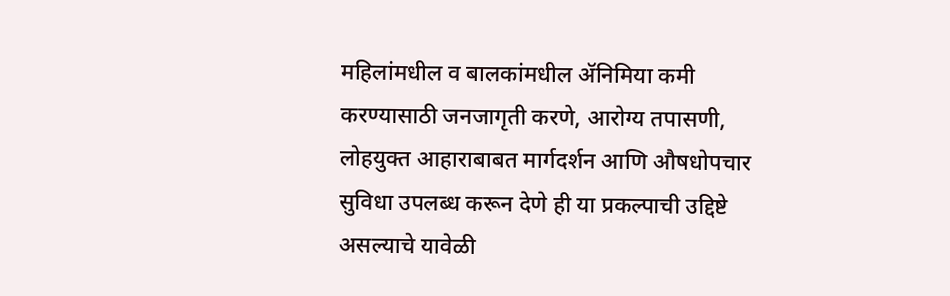महिलांमधील व बालकांमधील ॲनिमिया कमी करण्यासाठी जनजागृती करणे, आरोग्य तपासणी, लोहयुक्त आहाराबाबत मार्गदर्शन आणि औषधोपचार सुविधा उपलब्ध करून देणे ही या प्रकल्पाची उद्दिष्टे असल्याचे यावेळी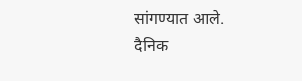सांगण्यात आले.
दैनिक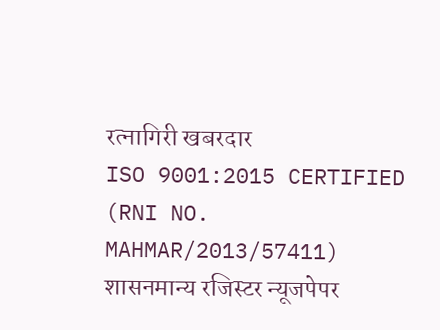रत्नागिरी खबरदार
ISO 9001:2015 CERTIFIED
(RNI NO. MAHMAR/2013/57411)
शासनमान्य रजिस्टर न्यूजपेपर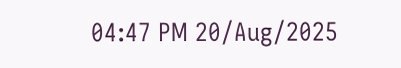04:47 PM 20/Aug/2025